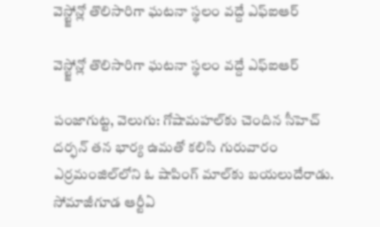వెస్ట్జోన్లో తొలిసారిగా ఘటనా స్థలం వద్దే ఎఫ్ఐఆర్

వెస్ట్జోన్లో తొలిసారిగా ఘటనా స్థలం వద్దే ఎఫ్ఐఆర్

పంజాగుట్ట, వెలుగు: గోషామహల్‌కు చెందిన సీహెచ్ దర్ఫన్ తన భార్య ఉమతో కలిసి గురువారం ఎర్రమంజిల్‌లోని ఓ షాపింగ్ మాల్‌కు బయలుదేరాడు. సోమాజీగూడ ఆర్టీఏ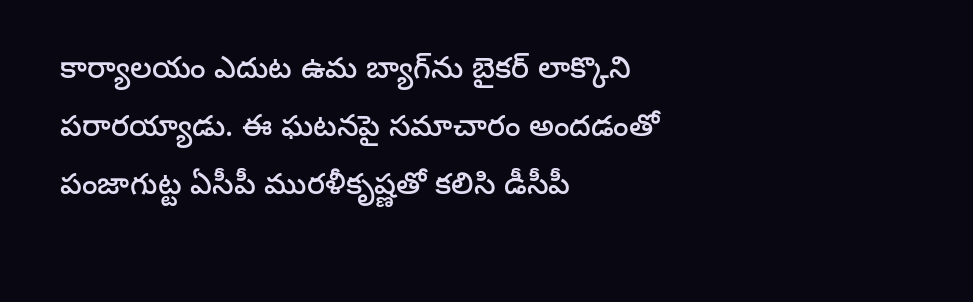కార్యాలయం ఎదుట ఉమ బ్యాగ్‌ను బైకర్ లాక్కొని పరారయ్యాడు. ఈ ఘటనపై సమాచారం అందడంతో పంజాగుట్ట ఏసీపీ మురళీకృష్ణతో కలిసి డీసీపీ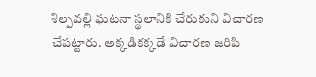శిల్పవల్లి ఘటనా స్థలానికి చేరుకుని విచారణ చేపట్టారు. అక్కడికక్కడే విచారణ జరిపి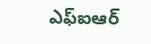ఎఫ్‌ఐఆర్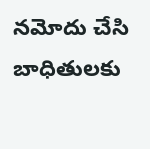నమోదు చేసి బాధితులకు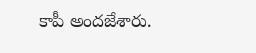కాపీ అందజేశారు.